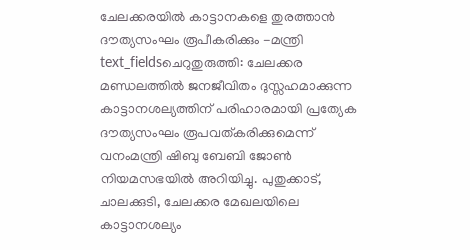ചേലക്കരയിൽ കാട്ടാനകളെ തുരത്താൻ ദൗത്യസംഘം രൂപീകരിക്കും -മന്ത്രി
text_fieldsചെറുതുരുത്തി: ചേലക്കര മണ്ഡലത്തിൽ ജനജീവിതം ദുസ്സഹമാക്കുന്ന കാട്ടാനശല്യത്തിന് പരിഹാരമായി പ്രത്യേക ദൗത്യസംഘം രൂപവത്കരിക്കുമെന്ന് വനംമന്ത്രി ഷിബു ബേബി ജോൺ നിയമസഭയിൽ അറിയിച്ചു. പുതുക്കാട്, ചാലക്കുടി, ചേലക്കര മേഖലയിലെ കാട്ടാനശല്യം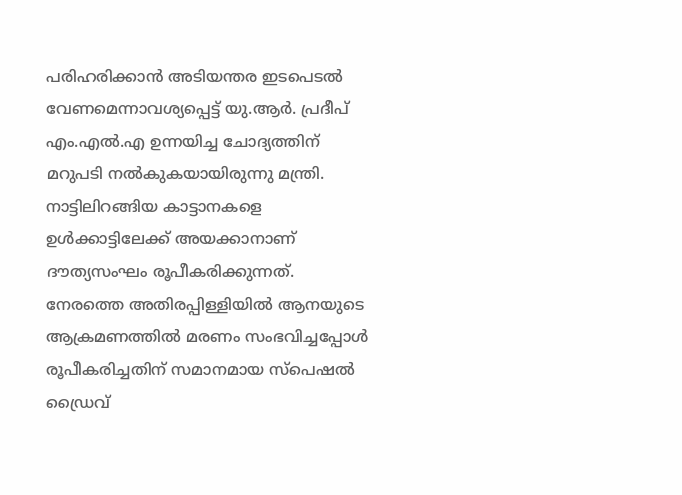പരിഹരിക്കാൻ അടിയന്തര ഇടപെടൽ വേണമെന്നാവശ്യപ്പെട്ട് യു.ആർ. പ്രദീപ് എം.എൽ.എ ഉന്നയിച്ച ചോദ്യത്തിന് മറുപടി നൽകുകയായിരുന്നു മന്ത്രി.
നാട്ടിലിറങ്ങിയ കാട്ടാനകളെ ഉൾക്കാട്ടിലേക്ക് അയക്കാനാണ് ദൗത്യസംഘം രൂപീകരിക്കുന്നത്. നേരത്തെ അതിരപ്പിള്ളിയിൽ ആനയുടെ ആക്രമണത്തിൽ മരണം സംഭവിച്ചപ്പോൾ രൂപീകരിച്ചതിന് സമാനമായ സ്പെഷൽ ഡ്രൈവ്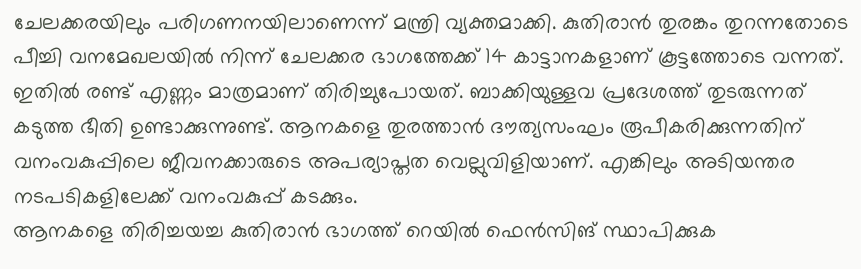ചേലക്കരയിലും പരിഗണനയിലാണെന്ന് മന്ത്രി വ്യക്തമാക്കി. കുതിരാൻ തുരങ്കം തുറന്നതോടെ പീച്ചി വനമേഖലയിൽ നിന്ന് ചേലക്കര ഭാഗത്തേക്ക് 14 കാട്ടാനകളാണ് കൂട്ടത്തോടെ വന്നത്. ഇതിൽ രണ്ട് എണ്ണം മാത്രമാണ് തിരിച്ചുപോയത്. ബാക്കിയുള്ളവ പ്രദേശത്ത് തുടരുന്നത് കടുത്ത ഭീതി ഉണ്ടാക്കുന്നുണ്ട്. ആനകളെ തുരത്താൻ ദൗത്യസംഘം രൂപീകരിക്കുന്നതിന് വനംവകുപ്പിലെ ജീവനക്കാരുടെ അപര്യാപ്തത വെല്ലുവിളിയാണ്. എങ്കിലും അടിയന്തര നടപടികളിലേക്ക് വനംവകുപ്പ് കടക്കും.
ആനകളെ തിരിച്ചയച്ച കുതിരാൻ ഭാഗത്ത് റെയിൽ ഫെൻസിങ് സ്ഥാപിക്കുക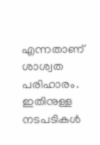എന്നതാണ് ശാശ്വത പരിഹാരം. ഇതിനുള്ള നടപടികൾ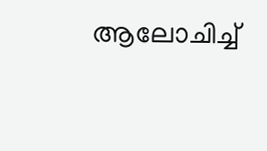ആലോചിച്ച്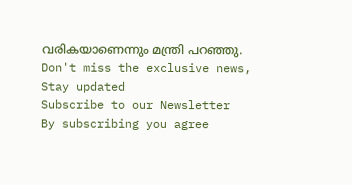വരികയാണെന്നും മന്ത്രി പറഞ്ഞു.
Don't miss the exclusive news, Stay updated
Subscribe to our Newsletter
By subscribing you agree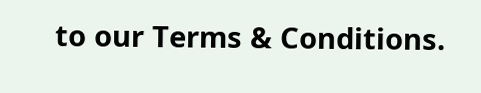to our Terms & Conditions.